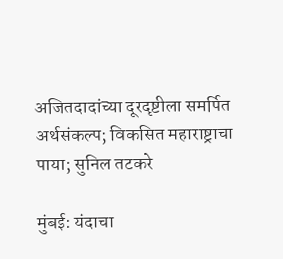अजितदादांच्या दूरदृष्टीला समर्पित अर्थसंकल्प; विकसित महाराष्ट्राचा पाया; सुनिल तटकरे

मुंबई: यंदाचा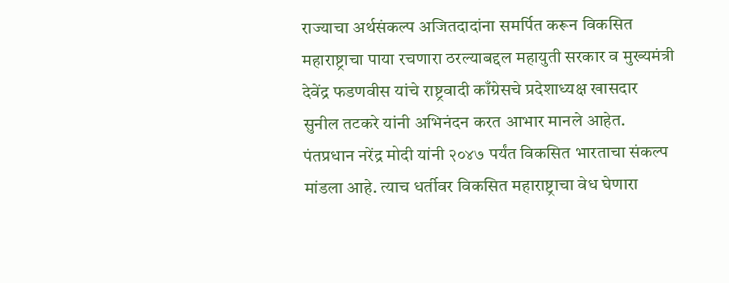राज्याचा अर्थसंकल्प अजितदादांना समर्पित करून विकसित महाराष्ट्राचा पाया रचणारा ठरल्याबद्दल महायुती सरकार व मुख्यमंत्री देवेंद्र फडणवीस यांचे राष्ट्रवादी काँग्रेसचे प्रदेशाध्यक्ष खासदार सुनील तटकरे यांनी अभिनंदन करत आभार मानले आहेत. पंतप्रधान नरेंद्र मोदी यांनी २०४७ पर्यंत विकसित भारताचा संकल्प मांडला आहे. त्याच धर्तीवर विकसित महाराष्ट्राचा वेध घेणारा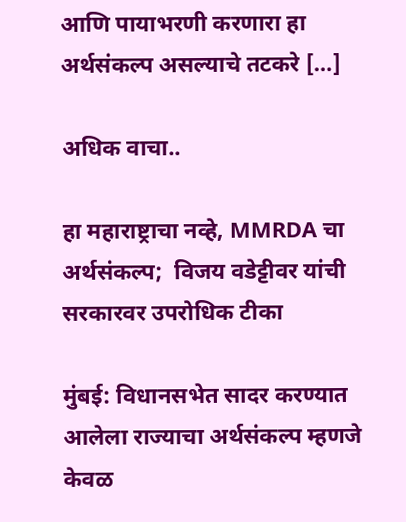आणि पायाभरणी करणारा हा अर्थसंकल्प असल्याचे तटकरे […]

अधिक वाचा..

हा महाराष्ट्राचा नव्हे, MMRDA चा अर्थसंकल्प;  विजय वडेट्टीवर यांची सरकारवर उपरोधिक टीका

मुंबई: विधानसभेत सादर करण्यात आलेला राज्याचा अर्थसंकल्प म्हणजे केवळ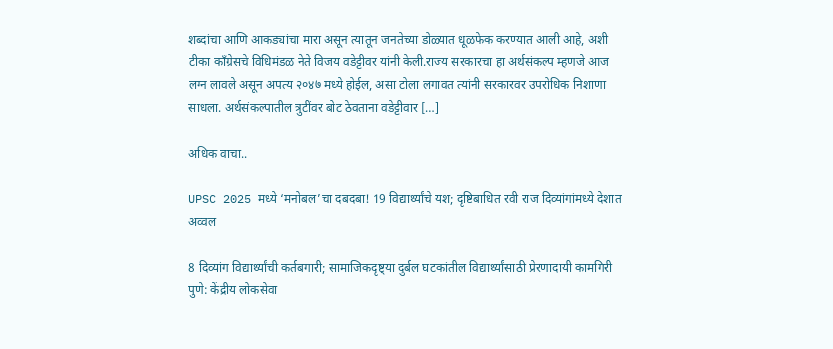शब्दांचा आणि आकड्यांचा मारा असून त्यातून जनतेच्या डोळ्यात धूळफेक करण्यात आली आहे, अशी टीका काँग्रेसचे विधिमंडळ नेते विजय वडेट्टीवर यांनी केली.राज्य सरकारचा हा अर्थसंकल्प म्हणजे आज लग्न लावले असून अपत्य २०४७ मध्ये होईल, असा टोला लगावत त्यांनी सरकारवर उपरोधिक निशाणा साधला. अर्थसंकल्पातील त्रुटींवर बोट ठेवताना वडेट्टीवार […]

अधिक वाचा..

UPSC 2025 मध्ये ‘मनोबल’चा दबदबा! 19 विद्यार्थ्यांचे यश; दृष्टिबाधित रवी राज दिव्यांगांमध्ये देशात अव्वल

8 दिव्यांग विद्यार्थ्यांची कर्तबगारी; सामाजिकदृष्ट्या दुर्बल घटकांतील विद्यार्थ्यांसाठी प्रेरणादायी कामगिरी पुणे: केंद्रीय लोकसेवा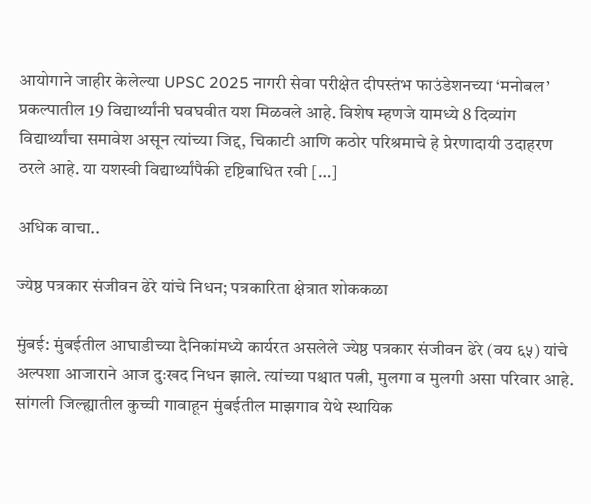आयोगाने जाहीर केलेल्या UPSC 2025 नागरी सेवा परीक्षेत दीपस्तंभ फाउंडेशनच्या ‘मनोबल’ प्रकल्पातील 19 विद्यार्थ्यांनी घवघवीत यश मिळवले आहे. विशेष म्हणजे यामध्ये 8 दिव्यांग विद्यार्थ्यांचा समावेश असून त्यांच्या जिद्द, चिकाटी आणि कठोर परिश्रमाचे हे प्रेरणादायी उदाहरण ठरले आहे. या यशस्वी विद्यार्थ्यांपैकी दृष्टिबाधित रवी […]

अधिक वाचा..

ज्येष्ठ पत्रकार संजीवन ढेरे यांचे निधन; पत्रकारिता क्षेत्रात शोककळा

मुंबई: मुंबईतील आघाडीच्या दैनिकांमध्ये कार्यरत असलेले ज्येष्ठ पत्रकार संजीवन ढेरे (वय ६५) यांचे अल्पशा आजाराने आज दुःखद निधन झाले. त्यांच्या पश्चात पत्नी, मुलगा व मुलगी असा परिवार आहे. सांगली जिल्ह्यातील कुच्ची गावाहून मुंबईतील माझगाव येथे स्थायिक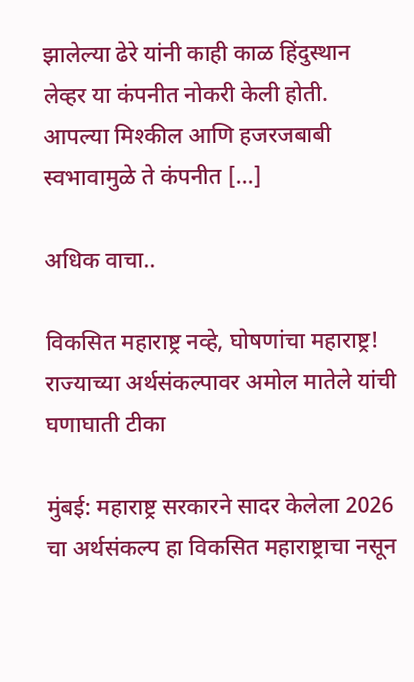झालेल्या ढेरे यांनी काही काळ हिंदुस्थान लेव्हर या कंपनीत नोकरी केली होती. आपल्या मिश्कील आणि हजरजबाबी स्वभावामुळे ते कंपनीत […]

अधिक वाचा..

विकसित महाराष्ट्र नव्हे, घोषणांचा महाराष्ट्र! राज्याच्या अर्थसंकल्पावर अमोल मातेले यांची घणाघाती टीका

मुंबई: महाराष्ट्र सरकारने सादर केलेला 2026 चा अर्थसंकल्प हा विकसित महाराष्ट्राचा नसून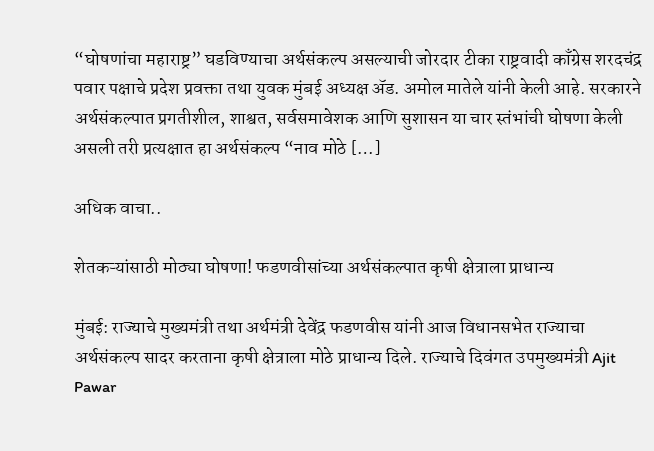“घोषणांचा महाराष्ट्र” घडविण्याचा अर्थसंकल्प असल्याची जोरदार टीका राष्ट्रवादी काँग्रेस शरदचंद्र पवार पक्षाचे प्रदेश प्रवक्ता तथा युवक मुंबई अध्यक्ष ॲड. अमोल मातेले यांनी केली आहे. सरकारने अर्थसंकल्पात प्रगतीशील, शाश्वत, सर्वसमावेशक आणि सुशासन या चार स्तंभांची घोषणा केली असली तरी प्रत्यक्षात हा अर्थसंकल्प “नाव मोठे […]

अधिक वाचा..

शेतकऱ्यांसाठी मोठ्या घोषणा! फडणवीसांच्या अर्थसंकल्पात कृषी क्षेत्राला प्राधान्य

मुंबई: राज्याचे मुख्यमंत्री तथा अर्थमंत्री देवेंद्र फडणवीस यांनी आज विधानसभेत राज्याचा अर्थसंकल्प सादर करताना कृषी क्षेत्राला मोठे प्राधान्य दिले. राज्याचे दिवंगत उपमुख्यमंत्री Ajit Pawar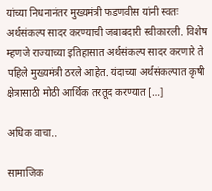यांच्या निधनानंतर मुख्यमंत्री फडणवीस यांनी स्वतः अर्थसंकल्प सादर करण्याची जबाबदारी स्वीकारली. विशेष म्हणजे राज्याच्या इतिहासात अर्थसंकल्प सादर करणारे ते पहिले मुख्यमंत्री ठरले आहेत. यंदाच्या अर्थसंकल्पात कृषी क्षेत्रासाठी मोठी आर्थिक तरतूद करण्यात […]

अधिक वाचा..

सामाजिक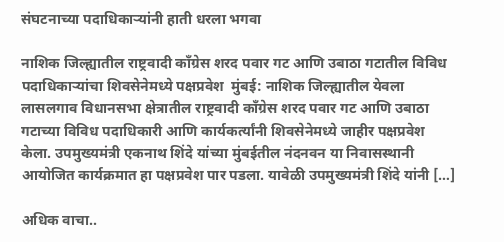संघटनाच्या पदाधिकाऱ्यांनी हाती धरला भगवा

नाशिक जिल्ह्यातील राष्ट्रवादी काँग्रेस शरद पवार गट आणि उबाठा गटातील विविध पदाधिकाऱ्यांचा शिवसेनेमध्ये पक्षप्रवेश  मुंबई: नाशिक जिल्ह्यातील येवला लासलगाव विधानसभा क्षेत्रातील राष्ट्रवादी काँग्रेस शरद पवार गट आणि उबाठा गटाच्या विविध पदाधिकारी आणि कार्यकर्त्यांनी शिवसेनेमध्ये जाहीर पक्षप्रवेश केला. उपमुख्यमंत्री एकनाथ शिंदे यांच्या मुंबईतील नंदनवन या निवासस्थानी आयोजित कार्यक्रमात हा पक्षप्रवेश पार पडला. यावेळी उपमुख्यमंत्री शिंदे यांनी […]

अधिक वाचा..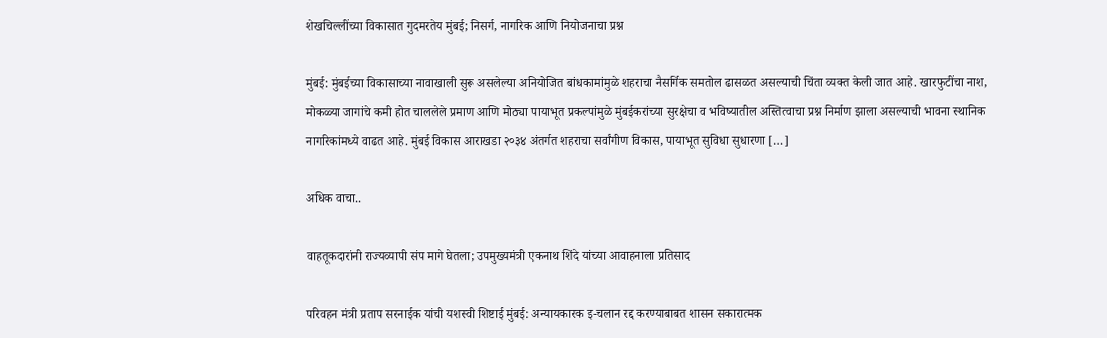शेखचिल्लींच्या विकासात गुदमरतेय मुंबई; निसर्ग, नागरिक आणि नियोजनाचा प्रश्न

मुंबई: मुंबईच्या विकासाच्या नावाखाली सुरू असलेल्या अनियोजित बांधकामांमुळे शहराचा नैसर्गिक समतोल ढासळत असल्याची चिंता व्यक्त केली जात आहे. खारफुटींचा नाश, मोकळ्या जागांचे कमी होत चाललेले प्रमाण आणि मोठ्या पायाभूत प्रकल्पांमुळे मुंबईकरांच्या सुरक्षेचा व भविष्यातील अस्तित्वाचा प्रश्न निर्माण झाला असल्याची भावना स्थानिक नागरिकांमध्ये वाढत आहे. मुंबई विकास आराखडा २०३४ अंतर्गत शहराचा सर्वांगीण विकास, पायाभूत सुविधा सुधारणा […]

अधिक वाचा..

वाहतूकदारांनी राज्यव्यापी संप मागे घेतला; उपमुख्यमंत्री एकनाथ शिंदे यांच्या आवाहनाला प्रतिसाद

परिवहन मंत्री प्रताप सरनाईक यांची यशस्वी शिष्टाई मुंबई: अन्यायकारक इ-चलान रद्द करण्याबाबत शासन सकारात्मक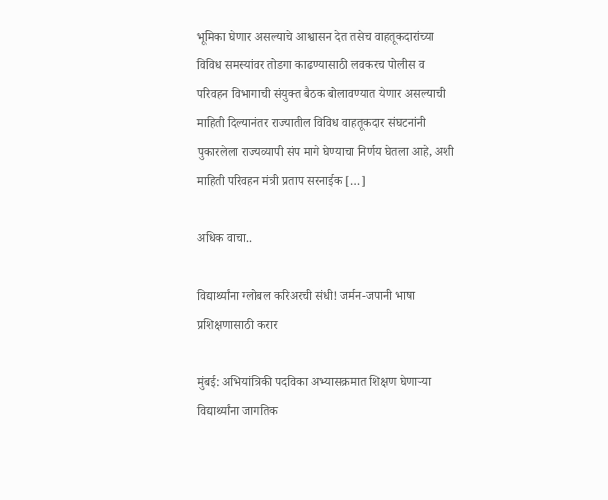भूमिका घेणार असल्याचे आश्वासन देत तसेच वाहतूकदारांच्या विविध समस्यांवर तोडगा काढण्यासाठी लवकरच पोलीस व परिवहन विभागाची संयुक्त बैठक बोलावण्यात येणार असल्याची माहिती दिल्यानंतर राज्यातील विविध वाहतूकदार संघटनांनी पुकारलेला राज्यव्यापी संप मागे घेण्याचा निर्णय घेतला आहे, अशी माहिती परिवहन मंत्री प्रताप सरनाईक […]

अधिक वाचा..

विद्यार्थ्यांना ग्लोबल करिअरची संधी! जर्मन-जपानी भाषा प्रशिक्षणासाठी करार

मुंबई: अभियांत्रिकी पदविका अभ्यासक्रमात शिक्षण घेणाऱ्या विद्यार्थ्यांना जागतिक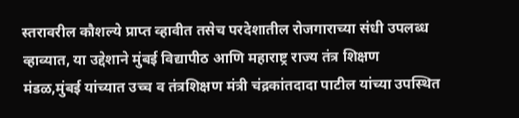स्तरावरील कौशल्ये प्राप्त व्हावीत तसेच परदेशातील रोजगाराच्या संधी उपलब्ध व्हाव्यात, या उद्देशाने मुंबई विद्यापीठ आणि महाराष्ट्र राज्य तंत्र शिक्षण मंडळ,मुंबई यांच्यात उच्च व तंत्रशिक्षण मंत्री चंद्रकांतदादा पाटील यांच्या उपस्थित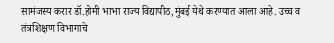सामंजस्य करार डॉ.होमी भाभा राज्य विद्यापीठ,मुंबई येथे करण्यात आला आहे. उच्च व तंत्रशिक्षण विभागाचे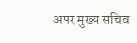अपर मुख्य सचिव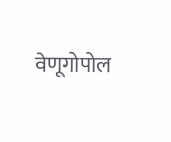वेणूगोपोल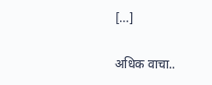[…]

अधिक वाचा..